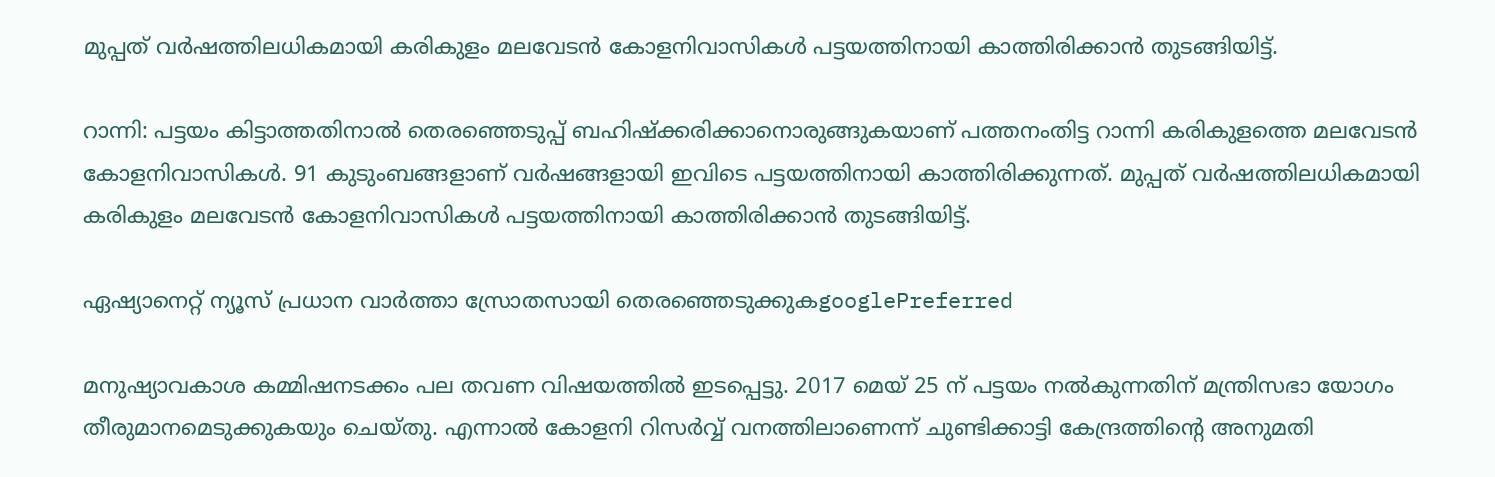മുപ്പത് വർഷത്തിലധികമായി കരികുളം മലവേടൻ കോളനിവാസികൾ പട്ടയത്തിനായി കാത്തിരിക്കാൻ തുടങ്ങിയിട്ട്.

റാന്നി: പട്ടയം കിട്ടാത്തതിനാൽ തെരഞ്ഞെടുപ്പ് ബഹിഷ്ക്കരിക്കാനൊരുങ്ങുകയാണ് പത്തനംതിട്ട റാന്നി കരികുളത്തെ മലവേടൻ കോളനിവാസികൾ. 91 കുടുംബങ്ങളാണ് വർഷങ്ങളായി ഇവിടെ പട്ടയത്തിനായി കാത്തിരിക്കുന്നത്. മുപ്പത് വർഷത്തിലധികമായി കരികുളം മലവേടൻ കോളനിവാസികൾ പട്ടയത്തിനായി കാത്തിരിക്കാൻ തുടങ്ങിയിട്ട്.

ഏഷ്യാനെറ്റ് ന്യൂസ് പ്രധാന വാർത്താ സ്രോതസായി തെരഞ്ഞെടുക്കുകgooglePreferred

മനുഷ്യാവകാശ കമ്മിഷനടക്കം പല തവണ വിഷയത്തിൽ ഇടപ്പെട്ടു. 2017 മെയ് 25 ന് പട്ടയം നൽകുന്നതിന് മന്ത്രിസഭാ യോഗം തീരുമാനമെടുക്കുകയും ചെയ്തു. എന്നാൽ കോളനി റിസർവ്വ് വനത്തിലാണെന്ന് ചുണ്ടിക്കാട്ടി കേന്ദ്രത്തിന്‍റെ അനുമതി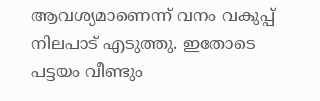ആവശ്യമാണെന്ന് വനം വകുപ്പ് നിലപാട് എടുത്തു. ഇതോടെ പട്ടയം വീണ്ടും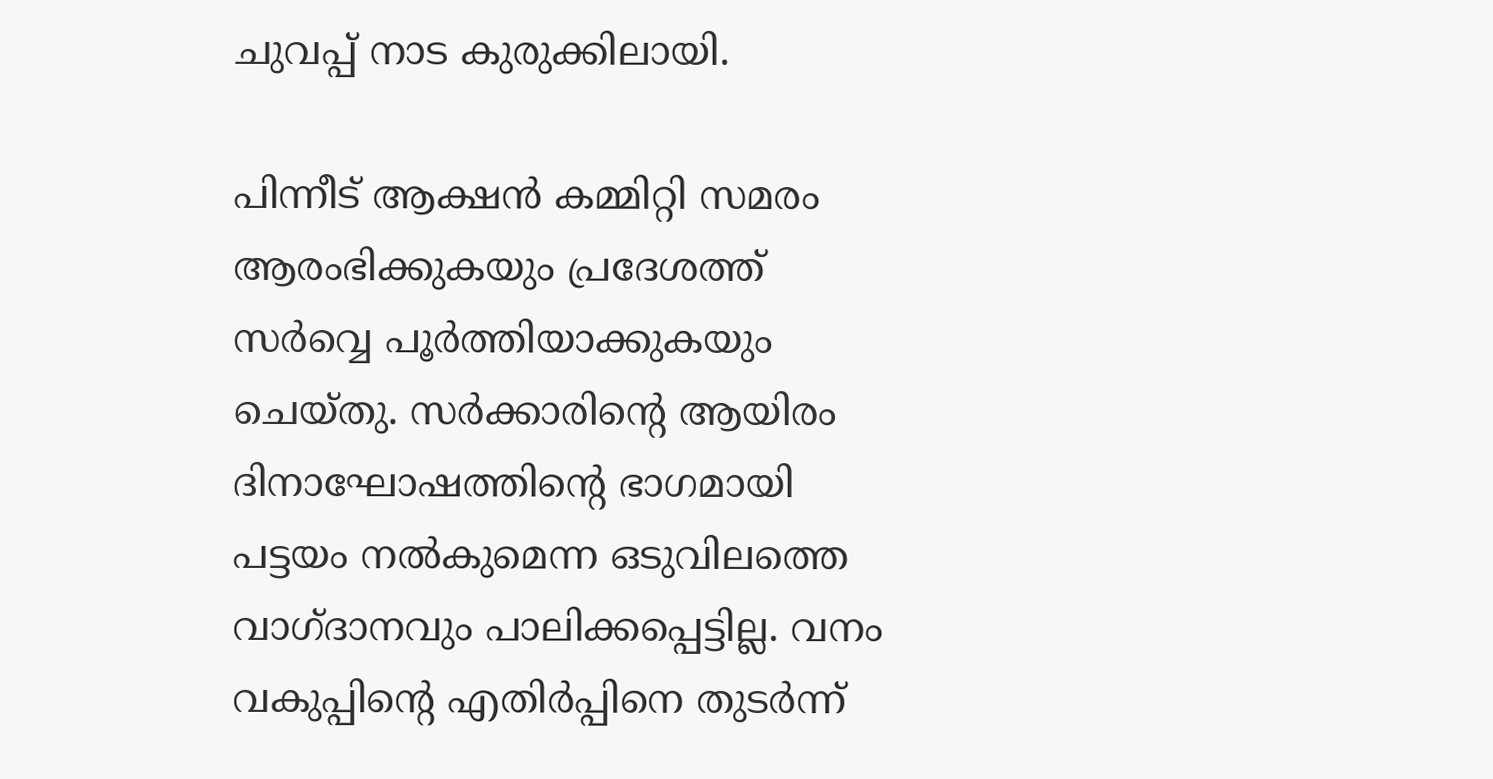ചുവപ്പ് നാട കുരുക്കിലായി.

പിന്നീട് ആക്ഷൻ കമ്മിറ്റി സമരം ആരംഭിക്കുകയും പ്രദേശത്ത് സർവ്വെ പൂർത്തിയാക്കുകയും ചെയ്തു. സർക്കാരിന്‍റെ ആയിരം ദിനാഘോഷത്തിന്‍റെ ഭാഗമായി പട്ടയം നൽകുമെന്ന ഒടുവിലത്തെ വാഗ്ദാനവും പാലിക്കപ്പെട്ടില്ല. വനം വകുപ്പിന്‍റെ എതിർപ്പിനെ തുടർന്ന്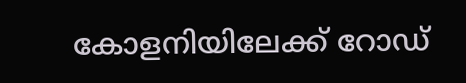കോളനിയിലേക്ക് റോഡ്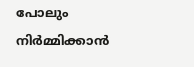പോലും നിർമ്മിക്കാൻ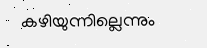കഴിയുന്നില്ലെന്നും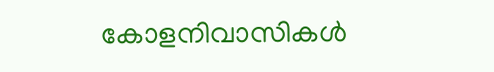കോളനിവാസികൾ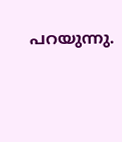പറയുന്നു.